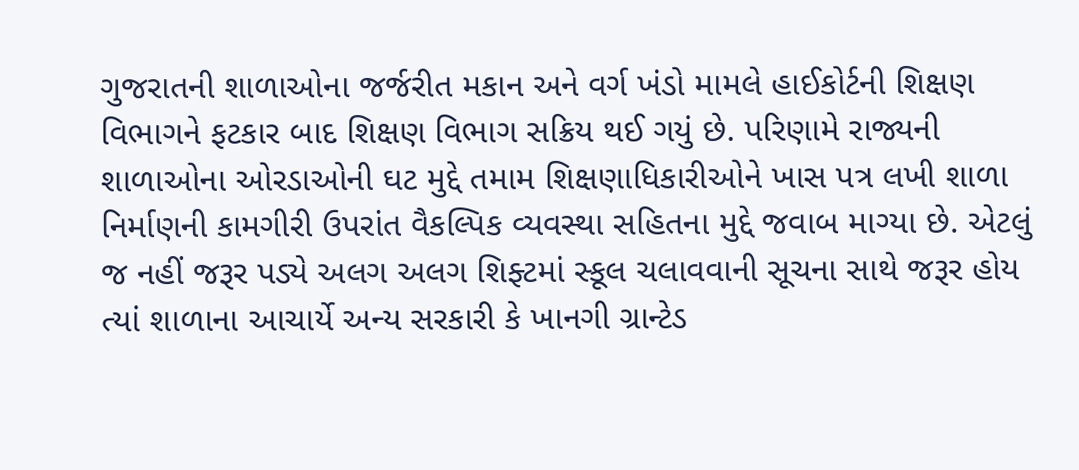ગુજરાતની શાળાઓના જર્જરીત મકાન અને વર્ગ ખંડો મામલે હાઈકોર્ટની શિક્ષણ વિભાગને ફટકાર બાદ શિક્ષણ વિભાગ સક્રિય થઈ ગયું છે. પરિણામે રાજ્યની શાળાઓના ઓરડાઓની ઘટ મુદ્દે તમામ શિક્ષણાધિકારીઓને ખાસ પત્ર લખી શાળા નિર્માણની કામગીરી ઉપરાંત વૈકલ્પિક વ્યવસ્થા સહિતના મુદ્દે જવાબ માગ્યા છે. એટલું જ નહીં જરૂર પડ્યે અલગ અલગ શિફ્ટમાં સ્કૂલ ચલાવવાની સૂચના સાથે જરૂર હોય ત્યાં શાળાના આચાર્યે અન્ય સરકારી કે ખાનગી ગ્રાન્ટેડ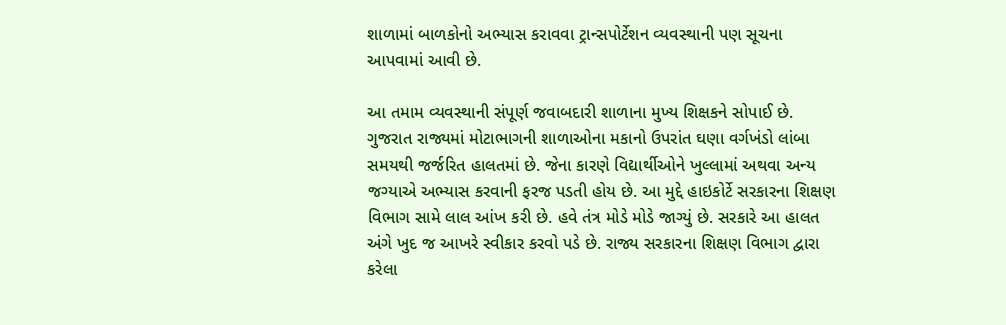શાળામાં બાળકોનો અભ્યાસ કરાવવા ટ્રાન્સપોર્ટેશન વ્યવસ્થાની પણ સૂચના આપવામાં આવી છે.

આ તમામ વ્યવસ્થાની સંપૂર્ણ જવાબદારી શાળાના મુખ્ય શિક્ષકને સોપાઈ છે. ગુજરાત રાજ્યમાં મોટાભાગની શાળાઓના મકાનો ઉપરાંત ઘણા વર્ગખંડો લાંબા સમયથી જર્જરિત હાલતમાં છે. જેના કારણે વિદ્યાર્થીઓને ખુલ્લામાં અથવા અન્ય જગ્યાએ અભ્યાસ કરવાની ફરજ પડતી હોય છે. આ મુદ્દે હાઇકોર્ટે સરકારના શિક્ષણ વિભાગ સામે લાલ આંખ કરી છે. હવે તંત્ર મોડે મોડે જાગ્યું છે. સરકારે આ હાલત અંગે ખુદ જ આખરે સ્વીકાર કરવો પડે છે. રાજ્ય સરકારના શિક્ષણ વિભાગ દ્વારા કરેલા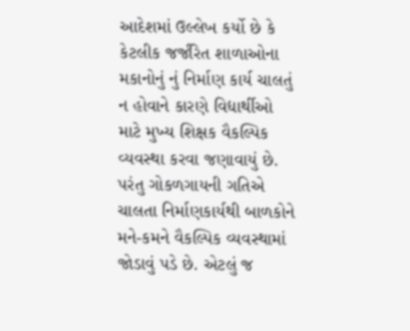આદેશમાં ઉલ્લેખ કર્યો છે કે કેટલીક જર્જરિત શાળાઓના મકાનોનું નું નિર્માણ કાર્ય ચાલતું ન હોવાને કારણે વિદ્યાર્થીઓ માટે મુખ્ય શિક્ષક વૈકલ્પિક વ્યવસ્થા કરવા જણાવાયું છે.
પરંતુ ગોકળગાયની ગતિએ ચાલતા નિર્માણકાર્યથી બાળકોને મને-કમને વૈકલ્પિક વ્યવસ્થામાં જોડાવું પડે છે. એટલું જ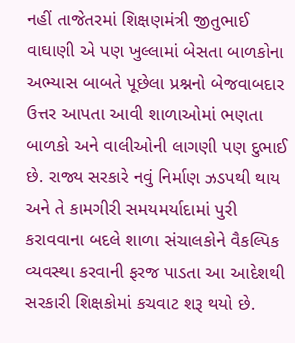નહીં તાજેતરમાં શિક્ષણમંત્રી જીતુભાઈ વાઘાણી એ પણ ખુલ્લામાં બેસતા બાળકોના અભ્યાસ બાબતે પૂછેલા પ્રશ્નનો બેજવાબદાર ઉત્તર આપતા આવી શાળાઓમાં ભણતા બાળકો અને વાલીઓની લાગણી પણ દુભાઈ છે. રાજ્ય સરકારે નવું નિર્માણ ઝડપથી થાય અને તે કામગીરી સમયમર્યાદામાં પુરી કરાવવાના બદલે શાળા સંચાલકોને વૈકલ્પિક વ્યવસ્થા કરવાની ફરજ પાડતા આ આદેશથી સરકારી શિક્ષકોમાં કચવાટ શરૂ થયો છે.